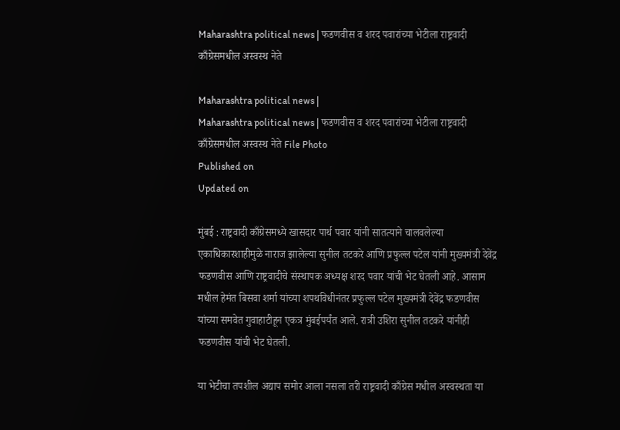Maharashtra political news | फडणवीस व शरद पवारांच्या भेटीला राष्ट्रवादी काँग्रेसमधील अस्वस्थ नेते

Maharashtra political news |
Maharashtra political news | फडणवीस व शरद पवारांच्या भेटीला राष्ट्रवादी काँग्रेसमधील अस्वस्थ नेते File Photo
Published on
Updated on

मुंबई : राष्ट्रवादी काँग्रेसमध्ये खासदार पार्थ पवार यांनी सातत्याने चालवलेल्या एकाधिकारशाहीमुळे नाराज झालेल्या सुनील तटकरे आणि प्रफुल्ल पटेल यांनी मुख्यमंत्री देवेंद्र फडणवीस आणि राष्ट्रवादीचे संस्थापक अध्यक्ष शरद पवार यांची भेट घेतली आहे. आसाम मधील हेमंत बिसवा शर्मा यांच्या शपथविधीनंतर प्रफुल्ल पटेल मुख्यमंत्री देवेंद्र फडणवीस यांच्या समवेत गुवाहाटीहून एकत्र मुंबईपर्यंत आले. रात्री उशिरा सुनील तटकरे यांनीही फडणवीस यांची भेट घेतली.

या भेटीचा तपशील अद्याप समोर आला नसला तरी राष्ट्रवादी काँग्रेस मधील अस्वस्थता या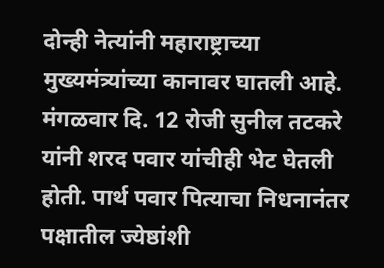दोन्ही नेत्यांनी महाराष्ट्राच्या मुख्यमंत्र्यांच्या कानावर घातली आहे. मंगळवार दि. 12 रोजी सुनील तटकरे यांनी शरद पवार यांचीही भेट घेतली होती. पार्थ पवार पित्याचा निधनानंतर पक्षातील ज्येष्ठांशी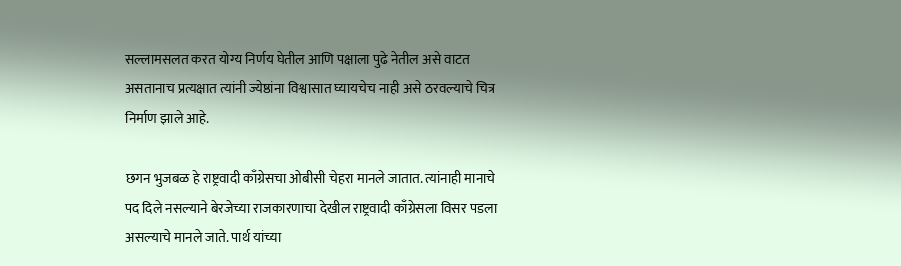सल्लामसलत करत योग्य निर्णय घेतील आणि पक्षाला पुढे नेतील असे वाटत असतानाच प्रत्यक्षात त्यांनी ज्येष्ठांना विश्वासात घ्यायचेच नाही असे ठरवल्याचे चित्र निर्माण झाले आहे.

छगन भुजबळ हे राष्ट्रवादी काँग्रेसचा ओबीसी चेहरा मानले जातात. त्यांनाही मानाचे पद दिले नसल्याने बेरजेच्या राजकारणाचा देखील राष्ट्रवादी काँग्रेसला विसर पडला असल्याचे मानले जाते. पार्थ यांच्या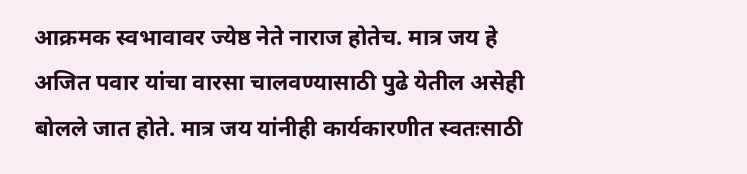आक्रमक स्वभावावर ज्येष्ठ नेते नाराज होतेच. मात्र जय हे अजित पवार यांचा वारसा चालवण्यासाठी पुढे येतील असेही बोलले जात होते. मात्र जय यांनीही कार्यकारणीत स्वतःसाठी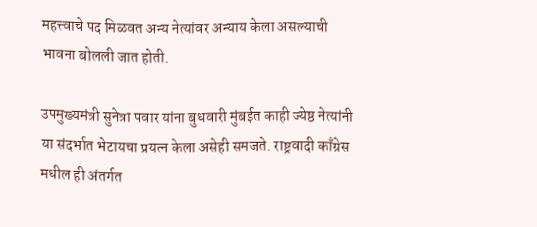महत्त्वाचे पद मिळवत अन्य नेत्यांवर अन्याय केला असल्याची भावना बोलली जात होती.

उपमुख्यमंत्री सुनेत्रा पवार यांना बुधवारी मुंबईत काही ज्येष्ठ नेत्यांनी या संदर्भात भेटायचा प्रयत्न केला असेही समजते. राष्ट्रवादी काँग्रेस मधील ही अंतर्गत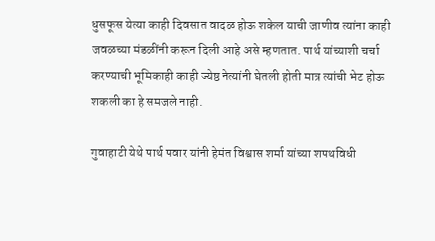धुसफूस येत्या काही दिवसात वादळ होऊ शकेल याची जाणीव त्यांना काही जवळच्या मंडळींनी करून दिली आहे असे म्हणतात. पार्थ यांच्याशी चर्चा करण्याची भूमिकाही काही ज्येष्ठ नेत्यांनी घेतली होती मात्र त्यांची भेट होऊ शकली का हे समजले नाही.

गुवाहाटी येथे पार्थ पवार यांनी हेमंत विश्वास शर्मा यांच्या शपथविधी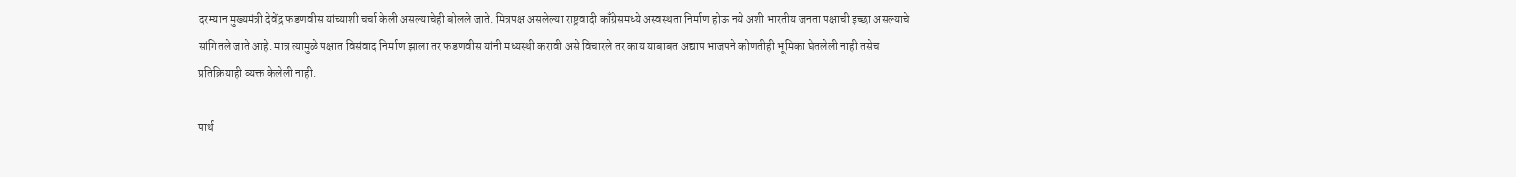दरम्यान मुख्यमंत्री देवेंद्र फडणवीस यांच्याशी चर्चा केली असल्याचेही बोलले जाते. मित्रपक्ष असलेल्या राष्ट्रवादी काँग्रेसमध्ये अस्वस्थता निर्माण होऊ नये अशी भारतीय जनता पक्षाची इच्छा असल्याचे सांगितले जाते आहे. मात्र त्यामुळे पक्षात विसंवाद निर्माण झाला तर फडणवीस यांनी मध्यस्थी करावी असे विचारले तर काय याबाबत अद्याप भाजपने कोणतीही भूमिका घेतलेली नाही तसेच प्रतिक्रियाही व्यक्त केलेली नाही.

पार्थ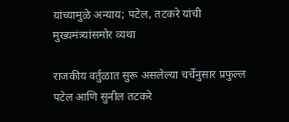यांच्यामुळे अन्याय; पटेल, तटकरे यांची मुख्यमंत्र्यांसमोर व्यथा

राजकीय वर्तुळात सुरू असलेल्या चर्चेनुसार प्रफुल्ल पटेल आणि सुनील तटकरे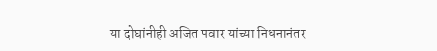या दोघांनीही अजित पवार यांच्या निधनानंतर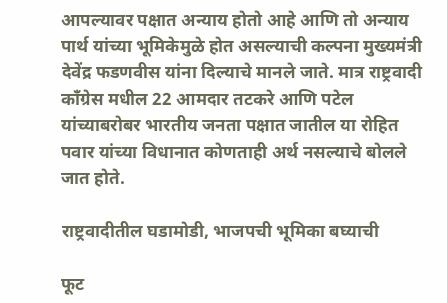आपल्यावर पक्षात अन्याय होतो आहे आणि तो अन्याय पार्थ यांच्या भूमिकेमुळे होत असल्याची कल्पना मुख्यमंत्री देवेंद्र फडणवीस यांना दिल्याचे मानले जाते. मात्र राष्ट्रवादी काँग्रेस मधील 22 आमदार तटकरे आणि पटेल यांच्याबरोबर भारतीय जनता पक्षात जातील या रोहित पवार यांच्या विधानात कोणताही अर्थ नसल्याचे बोलले जात होते.

राष्ट्रवादीतील घडामोडी, भाजपची भूमिका बघ्याची

फूट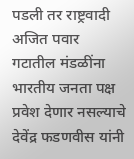पडली तर राष्ट्रवादी अजित पवार गटातील मंडळींना भारतीय जनता पक्ष प्रवेश देणार नसल्याचे देवेंद्र फडणवीस यांनी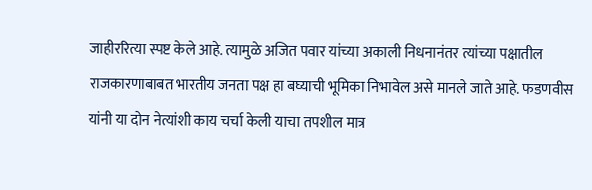जाहीररित्या स्पष्ट केले आहे. त्यामुळे अजित पवार यांच्या अकाली निधनानंतर त्यांच्या पक्षातील राजकारणाबाबत भारतीय जनता पक्ष हा बघ्याची भूमिका निभावेल असे मानले जाते आहे. फडणवीस यांनी या दोन नेत्यांशी काय चर्चा केली याचा तपशील मात्र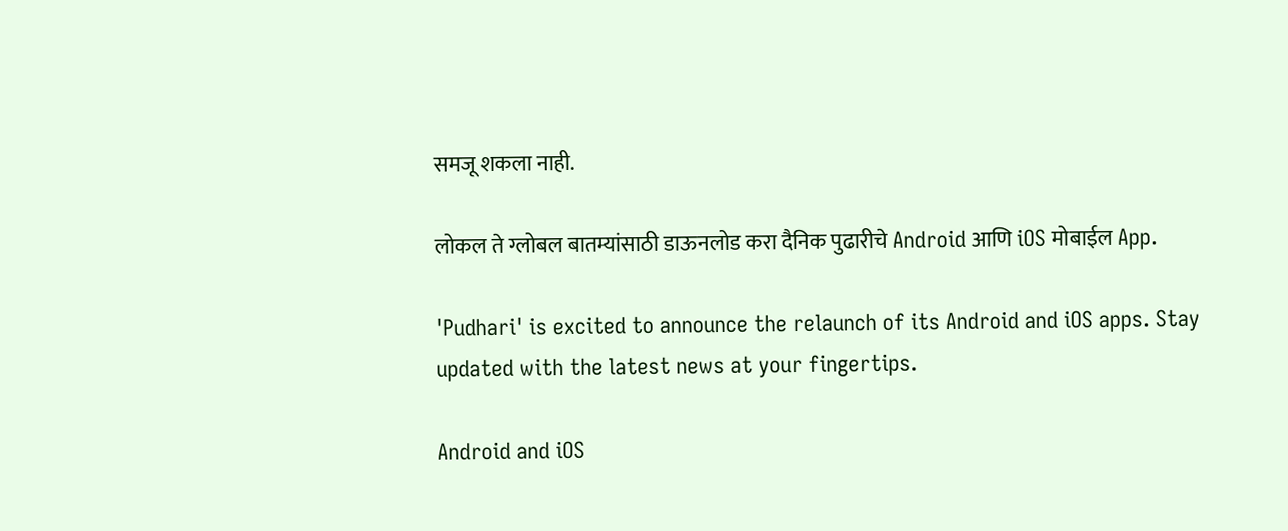समजू शकला नाही.

लोकल ते ग्लोबल बातम्यांसाठी डाऊनलोड करा दैनिक पुढारीचे Android आणि iOS मोबाईल App.

'Pudhari' is excited to announce the relaunch of its Android and iOS apps. Stay updated with the latest news at your fingertips.

Android and iOS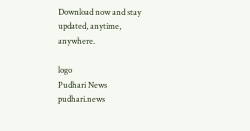Download now and stay updated, anytime, anywhere.

logo
Pudhari News
pudhari.news